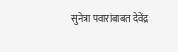सुनेत्रा पवारांबाबत देवेंद्र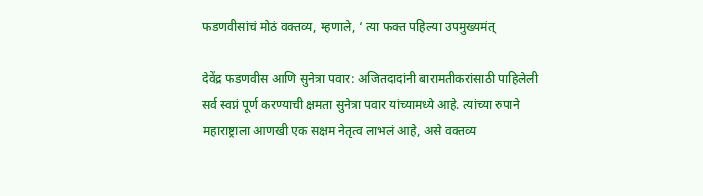फडणवीसांचं मोठं वक्तव्य, म्हणाले, ‘ त्या फक्त पहिल्या उपमुख्यमंत्

देवेंद्र फडणवीस आणि सुनेत्रा पवार: अजितदादांनी बारामतीकरांसाठी पाहिलेली सर्व स्वप्नं पूर्ण करण्याची क्षमता सुनेत्रा पवार यांच्यामध्ये आहे. त्यांच्या रुपाने महाराष्ट्राला आणखी एक सक्षम नेतृत्व लाभलं आहे, असे वक्तव्य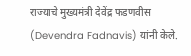राज्याचे मुख्यमंत्री देवेंद्र फडणवीस (Devendra Fadnavis) यांनी केले.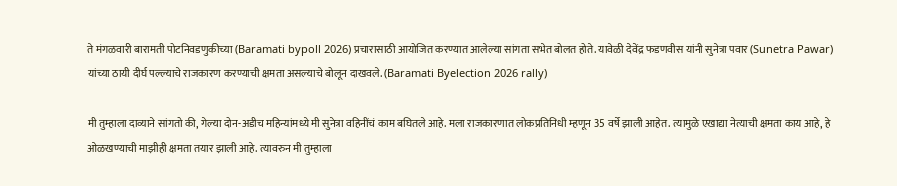ते मंगळवारी बारामती पोटनिवडणुकीच्या (Baramati bypoll 2026) प्रचारासाठी आयोजित करण्यात आलेल्या सांगता सभेत बोलत होते. यावेळी देवेंद्र फडणवीस यांनी सुनेत्रा पवार (Sunetra Pawar) यांच्या ठायी दीर्घ पल्ल्याचे राजकारण करण्याची क्षमता असल्याचे बोलून दाखवले. (Baramati Byelection 2026 rally)

मी तुम्हाला दाव्याने सांगतो की, गेल्या दोन-अडीच महिन्यांमध्ये मी सुनेत्रा वहिनींचं काम बघितले आहे. मला राजकारणात लोकप्रतिनिधी म्हणून 35 वर्षे झाली आहेत. त्यामुळे एखाद्या नेत्याची क्षमता काय आहे, हे ओळखण्याची माझीही क्षमता तयार झाली आहे. त्यावरुन मी तुम्हाला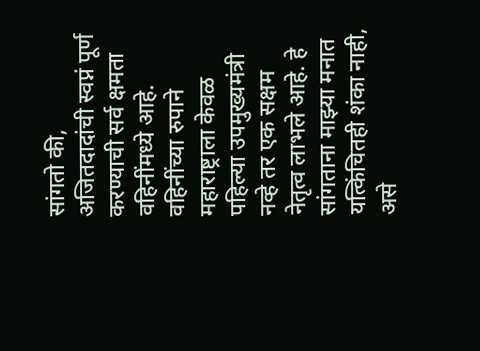सांगतो की, अजितदादांची स्वप्नं पूर्ण करण्याची सर्व क्षमता वहिनींमध्ये आहे. वहिनींच्या रुपाने महाराष्ट्राला केवळ पहिल्या उपमुख्यमंत्री नव्हे तर एक सक्षम नेतृत्व लाभले आहे. हे सांगताना माझ्या मनात यत्किंचितही शंका नाही, असे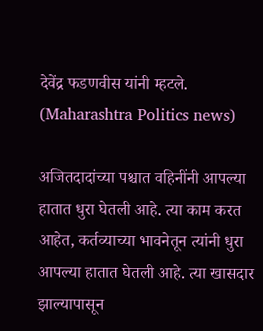देवेंद्र फडणवीस यांनी म्हटले. (Maharashtra Politics news)

अजितदादांच्या पश्चात वहिनींनी आपल्या हातात धुरा घेतली आहे. त्या काम करत आहेत, कर्तव्याच्या भावनेतून त्यांनी धुरा आपल्या हातात घेतली आहे. त्या खासदार झाल्यापासून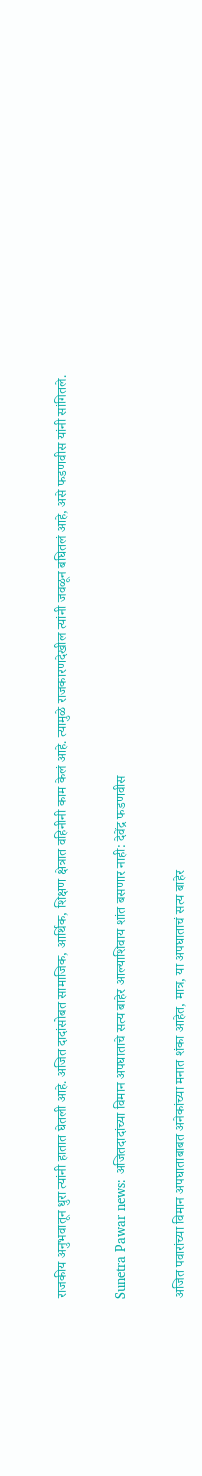राजकीय अनुभवातून धुरा त्यांनी हातात घेतली आहे. अजित दादांसोबत सामाजिक, आर्थिक, शिक्षण क्षेत्रात वहिनीनी काम केलं आहे. त्यामुळे राजकारणदेखील त्यांनी जवळून बघितलं आहे, असे फडणवीस यांनी सांगितले.

Sunetra Pawar news: अजितदादांच्या विमान अपघाताचे सत्य बाहेर आल्याशिवाय शांत बसणार नाही: देवेंद्र फडणवीस

अजित पवारांच्या विमान अपघाताबाबत अनेकांच्या मनात शंका आहेत, मात्र, या अपघाताचं सत्य बाहेर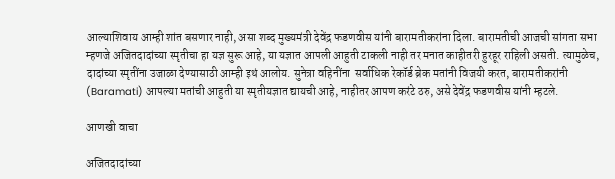आल्याशिवाय आम्ही शांत बसणार नाही, असा शब्द मुख्यमंत्री देवेंद्र फडणवीस यांनी बारामतीकरांना दिला. बारामतीची आजची सांगता सभा म्हणजे अजितदादांच्या स्मृतीचा हा यज्ञ सुरू आहे, या यज्ञात आपली आहुती टाकली नाही तर मनात काहीतरी हुरहूर राहिली असती. त्यामुळेच, दादांच्या स्मृतींना उजाळा देण्यासाठी आम्ही इथं आलोय. सुनेत्रा वहिनींना  सर्वाधिक रेकॉर्ड ब्रेक मतांनी विजयी करत, बारामतीकरांनी (Baramati) आपल्या मतांची आहुती या स्मृतीयज्ञात द्यायची आहे, नाहीतर आपण करंटे ठरु, असे देवेंद्र फडणवीस यांनी म्हटले.

आणखी वाचा

अजितदादांच्या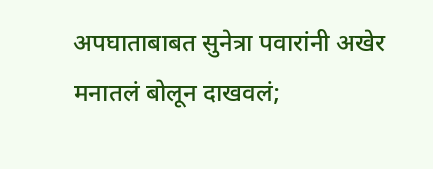अपघाताबाबत सुनेत्रा पवारांनी अखेर मनातलं बोलून दाखवलं;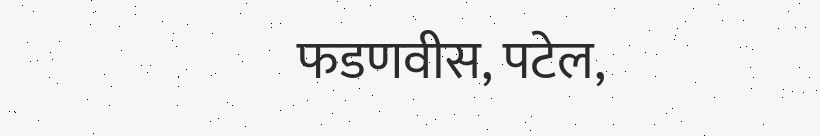फडणवीस, पटेल,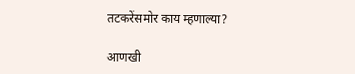तटकरेंसमोर काय म्हणाल्या?

आणखी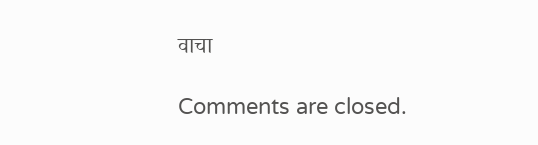वाचा

Comments are closed.